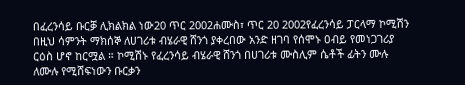በፈረንሳይ ቡርቓ ሊክልክል ነው20 ጥር 2002ሐሙስ፣ ጥር 20 2002የፈረንሳይ ፓርላማ ኮሚሽን በዚህ ሳምንት ማክሰኞ ለሀገሪቱ ብሄራዊ ሸንጎ ያቀረበው አንድ ዘገባ የሰሞኑ ዐብይ የመነጋገሪያ ርዕስ ሆኖ ከርሟል ። ኮሚሽኑ የፈረንሳይ ብሄራዊ ሸንጎ በሀገሪቱ ሙስሊም ሴቶች ፊትን ሙሉ ለሙሉ የሚሸፍነውን ቡርቃን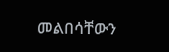መልበሳቸውን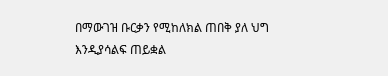በማውገዝ ቡርቃን የሚከለክል ጠበቅ ያለ ህግ እንዲያሳልፍ ጠይቋል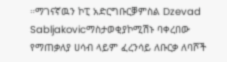።ማገናኛዉን ኮፒ አድርግቡርቓምስል Dzevad Sabljakovicማስታወቂያኮሚሽኑ ባቀረበው የማጠቃለያ ሀሳብ ላይም ፈረንሳይ ለቡርቃ ለባሾች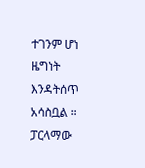ተገንም ሆነ ዜግነት እንዳትሰጥ አሳስቧል ። ፓርላማው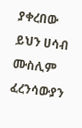ያቀረበው ይህን ሀሳብ ሙስሊም ፈረንሳውያን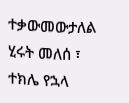ተቃውመውታለል ሂሩት መለሰ ፣ ተክሌ የኋላ